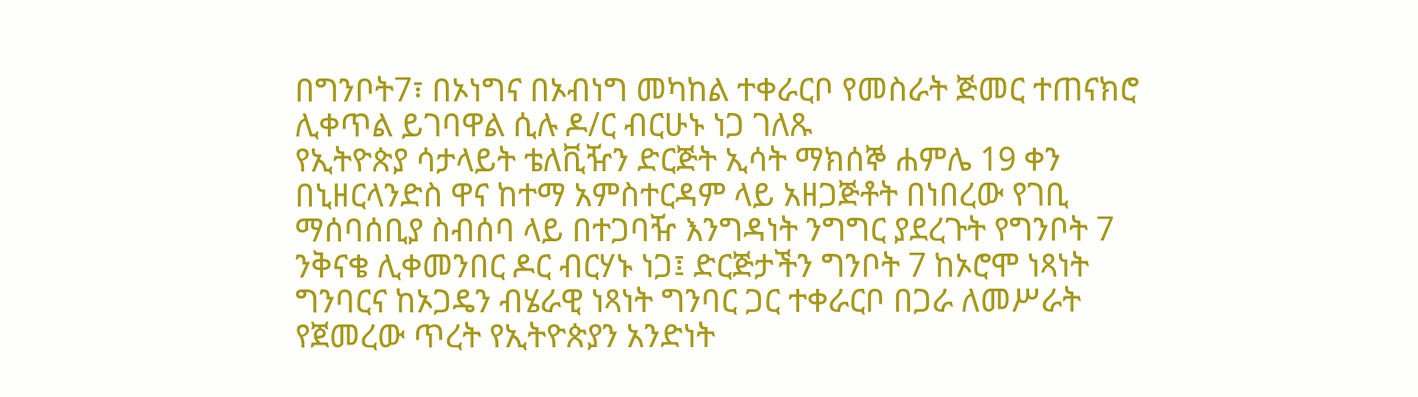በግንቦት7፣ በኦነግና በኦብነግ መካከል ተቀራርቦ የመስራት ጅመር ተጠናክሮ ሊቀጥል ይገባዋል ሲሉ ዶ/ር ብርሁኑ ነጋ ገለጹ
የኢትዮጵያ ሳታላይት ቴለቪዥን ድርጅት ኢሳት ማክሰኞ ሐምሌ 19 ቀን በኒዘርላንድስ ዋና ከተማ አምስተርዳም ላይ አዘጋጅቶት በነበረው የገቢ ማሰባሰቢያ ስብሰባ ላይ በተጋባዥ እንግዳነት ንግግር ያደረጉት የግንቦት 7 ንቅናቄ ሊቀመንበር ዶር ብርሃኑ ነጋ፤ ድርጅታችን ግንቦት 7 ከኦሮሞ ነጻነት ግንባርና ከኦጋዴን ብሄራዊ ነጻነት ግንባር ጋር ተቀራርቦ በጋራ ለመሥራት የጀመረው ጥረት የኢትዮጵያን አንድነት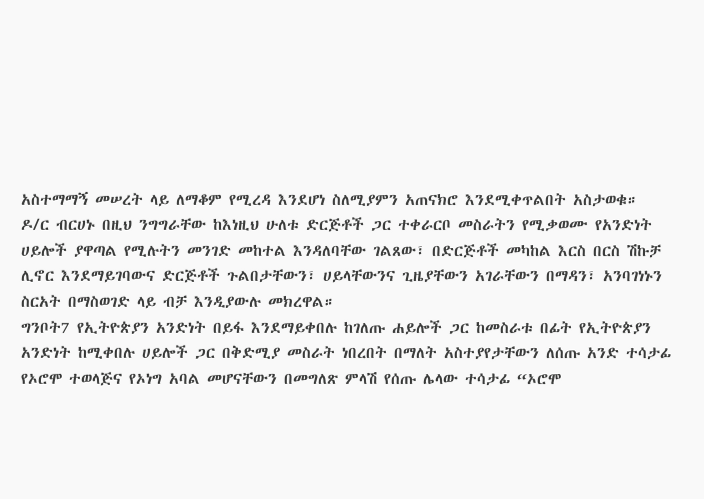አስተማማኝ መሠረት ላይ ለማቆም የሚረዳ እንደሆነ ስለሚያምን አጠናክሮ እንደሚቀጥልበት አስታወቁ።
ዶ/ር ብርሀኑ በዚህ ንግግራቸው ከእነዚህ ሁለቱ ድርጅቶች ጋር ተቀራርቦ መስራትን የሚቃወሙ የአንድነት ሀይሎች ያዋጣል የሚሉትን መንገድ መከተል እንዳለባቸው ገልጸው፣ በድርጅቶች መካከል እርስ በርስ ሽኩቻ ሊኖር እንደማይገባውና ድርጅቶች ጉልበታቸውን፣ ሀይላቸውንና ጊዜያቸውን አገራቸውን በማዳን፣ አንባገነኑን ስርአት በማስወገድ ላይ ብቻ እንዲያውሉ መክረዋል።
ግንቦት7 የኢትዮጵያን አንድነት በይፋ እንደማይቀበሉ ከገለጡ ሐይሎች ጋር ከመስራቱ በፊት የኢትዮጵያን አንድነት ከሚቀበሉ ሀይሎች ጋር በቅድሚያ መስራት ነበረበት በማለት አስተያየታቸውን ለሰጡ አንድ ተሳታፊ የኦሮሞ ተወላጅና የኦነግ አባል መሆናቸውን በመግለጽ ምላሽ የሰጡ ሌላው ተሳታፊ “ኦሮሞ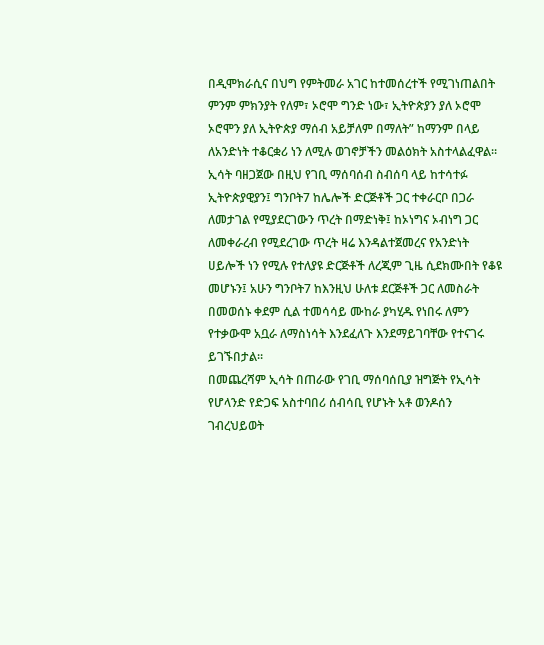በዲሞክራሲና በህግ የምትመራ አገር ከተመሰረተች የሚገነጠልበት ምንም ምክንያት የለም፣ ኦሮሞ ግንድ ነው፣ ኢትዮጵያን ያለ ኦሮሞ ኦሮሞን ያለ ኢትዮጵያ ማሰብ አይቻለም በማለት” ከማንም በላይ ለአንድነት ተቆርቋሪ ነን ለሚሉ ወገኖቻችን መልዕክት አስተላልፈዋል።
ኢሳት ባዘጋጀው በዚህ የገቢ ማሰባሰብ ስብሰባ ላይ ከተሳተፉ ኢትዮጵያዊያን፤ ግንቦት7 ከሌሎች ድርጅቶች ጋር ተቀራርቦ በጋራ ለመታገል የሚያደርገውን ጥረት በማድነቅ፤ ከኦነግና ኦብነግ ጋር ለመቀራረብ የሚደረገው ጥረት ዛሬ እንዳልተጀመረና የአንድነት ሀይሎች ነን የሚሉ የተለያዩ ድርጅቶች ለረጂም ጊዜ ሲደክሙበት የቆዩ መሆኑን፤ አሁን ግንቦት7 ከእንዚህ ሁለቱ ደርጅቶች ጋር ለመስራት በመወሰኑ ቀደም ሲል ተመሳሳይ ሙከራ ያካሂዱ የነበሩ ለምን የተቃውሞ አቧራ ለማስነሳት እንደፈለጉ እንደማይገባቸው የተናገሩ ይገኙበታል።
በመጨረሻም ኢሳት በጠራው የገቢ ማሰባሰቢያ ዝግጅት የኢሳት የሆላንድ የድጋፍ አስተባበሪ ሰብሳቢ የሆኑት አቶ ወንዶሰን ገብረህይወት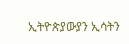ኢትዮጵያውያን ኢሳትን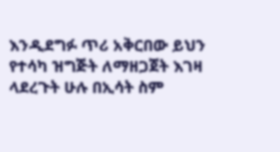እንዲደግፉ ጥሪ አቅርበው ይህን የተሳካ ዝግጅት ለማዘጋጀት እገዛ ላደረጉት ሁሉ በኢሳት ስም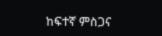ከፍተኛ ምስጋና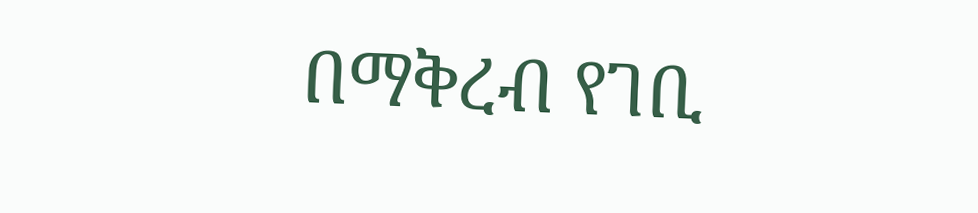በማቅረብ የገቢ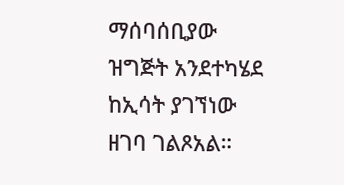ማሰባሰቢያው ዝግጅት አንደተካሄደ ከኢሳት ያገኘነው ዘገባ ገልጾአል።